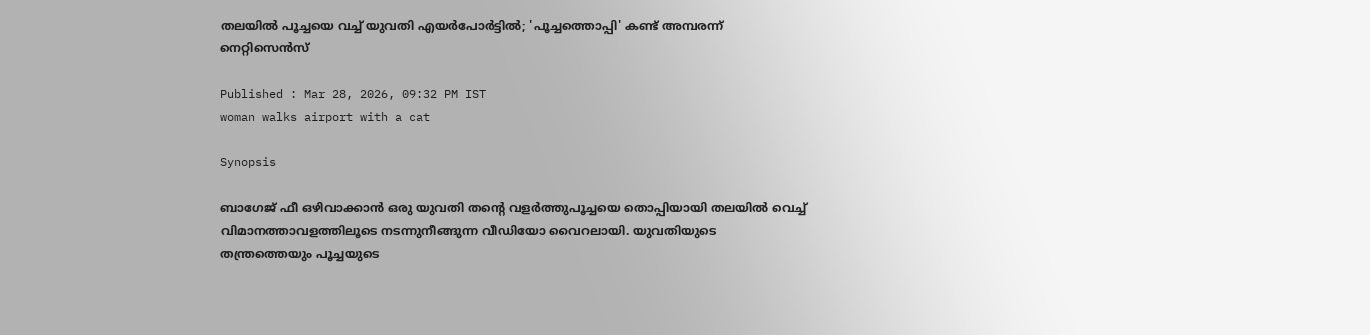തലയിൽ പൂച്ചയെ വച്ച് യുവതി എയർപോർട്ടിൽ; 'പൂച്ചത്തൊപ്പി' കണ്ട് അമ്പരന്ന് നെറ്റിസെന്‍സ്

Published : Mar 28, 2026, 09:32 PM IST
woman walks airport with a cat

Synopsis

ബാഗേജ് ഫീ ഒഴിവാക്കാൻ ഒരു യുവതി തന്‍റെ വളർത്തുപൂച്ചയെ തൊപ്പിയായി തലയിൽ വെച്ച് വിമാനത്താവളത്തിലൂടെ നടന്നുനീങ്ങുന്ന വീഡിയോ വൈറലായി. യുവതിയുടെ തന്ത്രത്തെയും പൂച്ചയുടെ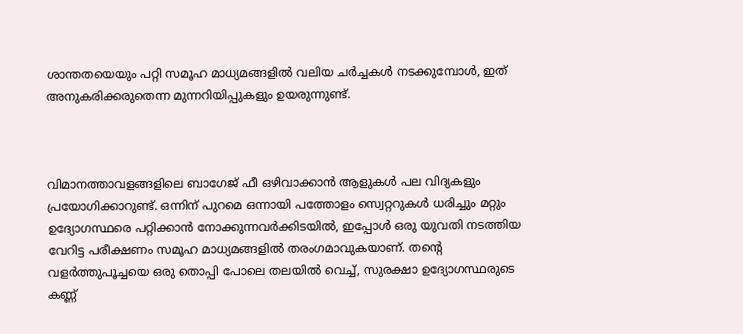ശാന്തതയെയും പറ്റി സമൂഹ മാധ്യമങ്ങളിൽ വലിയ ചർച്ചകൾ നടക്കുമ്പോൾ, ഇത് അനുകരിക്കരുതെന്ന മുന്നറിയിപ്പുകളും ഉയരുന്നുണ്ട്.



വിമാനത്താവളങ്ങളിലെ ബാഗേജ് ഫീ ഒഴിവാക്കാൻ ആളുകൾ പല വിദ്യകളും പ്രയോഗിക്കാറുണ്ട്. ഒന്നിന് പുറമെ ഒന്നായി പത്തോളം സ്വെറ്ററുകൾ ധരിച്ചും മറ്റും ഉദ്യോഗസ്ഥരെ പറ്റിക്കാൻ നോക്കുന്നവർക്കിടയിൽ, ഇപ്പോൾ ഒരു യുവതി നടത്തിയ വേറിട്ട പരീക്ഷണം സമൂഹ മാധ്യമങ്ങളിൽ തരംഗമാവുകയാണ്. തന്‍റെ വളർത്തുപൂച്ചയെ ഒരു തൊപ്പി പോലെ തലയിൽ വെച്ച്, സുരക്ഷാ ഉദ്യോഗസ്ഥരുടെ കണ്ണ്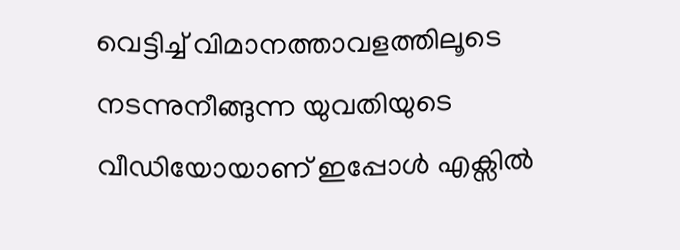വെട്ടിച്ച് വിമാനത്താവളത്തിലൂടെ നടന്നുനീങ്ങുന്ന യുവതിയുടെ വീഡിയോയാണ് ഇപ്പോൾ എക്സിൽ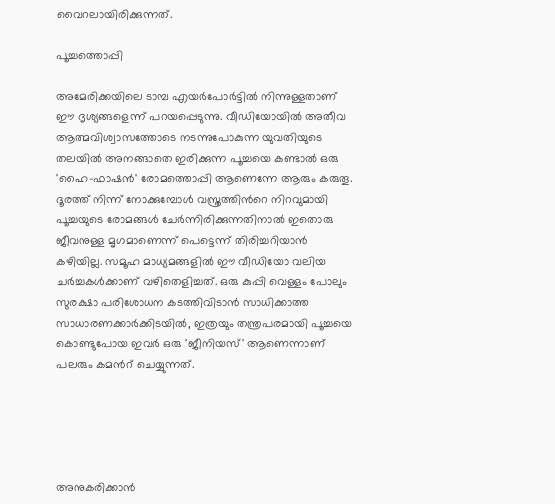വൈറലായിരിക്കുന്നത്.

പൂച്ചത്തൊപ്പി

അമേരിക്കയിലെ ടാമ്പ എയർപോർട്ടിൽ നിന്നുള്ളതാണ് ഈ ദൃശ്യങ്ങളെന്ന് പറയപ്പെടുന്നു. വീഡിയോയിൽ അതീവ ആത്മവിശ്വാസത്തോടെ നടന്നുപോകുന്ന യുവതിയുടെ തലയിൽ അനങ്ങാതെ ഇരിക്കുന്ന പൂച്ചയെ കണ്ടാൽ ഒരു 'ഹൈ-ഫാഷൻ' രോമത്തൊപ്പി ആണെന്നേ ആരും കരുതൂ. ദൂരത്ത് നിന്ന് നോക്കുമ്പോൾ വസ്ത്രത്തിന്‍റെ നിറവുമായി പൂച്ചയുടെ രോമങ്ങൾ ചേർന്നിരിക്കുന്നതിനാൽ ഇതൊരു ജീവനുള്ള മൃഗമാണെന്ന് പെട്ടെന്ന് തിരിച്ചറിയാൻ കഴിയില്ല. സമൂഹ മാധ്യമങ്ങളിൽ ഈ വീഡിയോ വലിയ ചർച്ചകൾക്കാണ് വഴിതെളിച്ചത്. ഒരു കുപ്പി വെള്ളം പോലും സുരക്ഷാ പരിശോധന കടത്തിവിടാൻ സാധിക്കാത്ത സാധാരണക്കാർക്കിടയിൽ, ഇത്രയും തന്ത്രപരമായി പൂച്ചയെ കൊണ്ടുപോയ ഇവർ ഒരു 'ജീനിയസ്' ആണെന്നാണ് പലരും കമന്‍റ് ചെയ്യുന്നത്.





അനുകരിക്കാൻ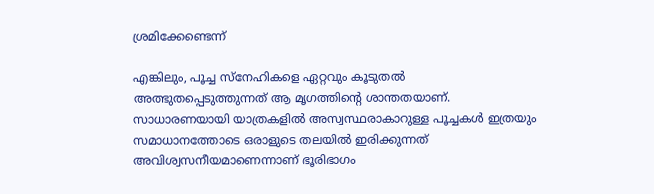ശ്രമിക്കേണ്ടെന്ന്

എങ്കിലും, പൂച്ച സ്നേഹികളെ ഏറ്റവും കൂടുതൽ അത്ഭുതപ്പെടുത്തുന്നത് ആ മൃഗത്തിന്‍റെ ശാന്തതയാണ്. സാധാരണയായി യാത്രകളിൽ അസ്വസ്ഥരാകാറുള്ള പൂച്ചകൾ ഇത്രയും സമാധാനത്തോടെ ഒരാളുടെ തലയിൽ ഇരിക്കുന്നത് അവിശ്വസനീയമാണെന്നാണ് ഭൂരിഭാഗം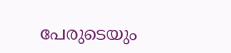പേരുടെയും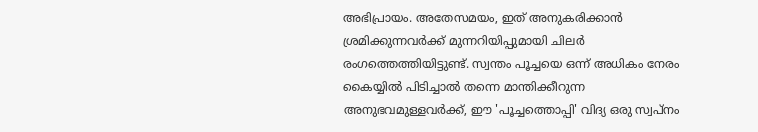അഭിപ്രായം. അതേസമയം, ഇത് അനുകരിക്കാൻ ശ്രമിക്കുന്നവർക്ക് മുന്നറിയിപ്പുമായി ചിലർ രംഗത്തെത്തിയിട്ടുണ്ട്. സ്വന്തം പൂച്ചയെ ഒന്ന് അധികം നേരം കൈയ്യിൽ പിടിച്ചാൽ തന്നെ മാന്തിക്കീറുന്ന അനുഭവമുള്ളവർക്ക്, ഈ 'പൂച്ചത്തൊപ്പി' വിദ്യ ഒരു സ്വപ്നം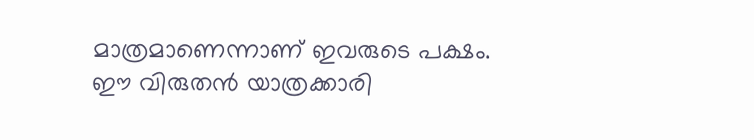മാത്രമാണെന്നാണ് ഇവരുടെ പക്ഷം. ഈ വിരുതൻ യാത്രക്കാരി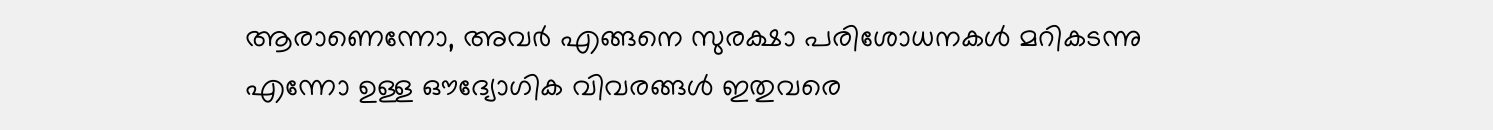ആരാണെന്നോ, അവർ എങ്ങനെ സുരക്ഷാ പരിശോധനകൾ മറികടന്നു എന്നോ ഉള്ള ഔദ്യോഗിക വിവരങ്ങൾ ഇതുവരെ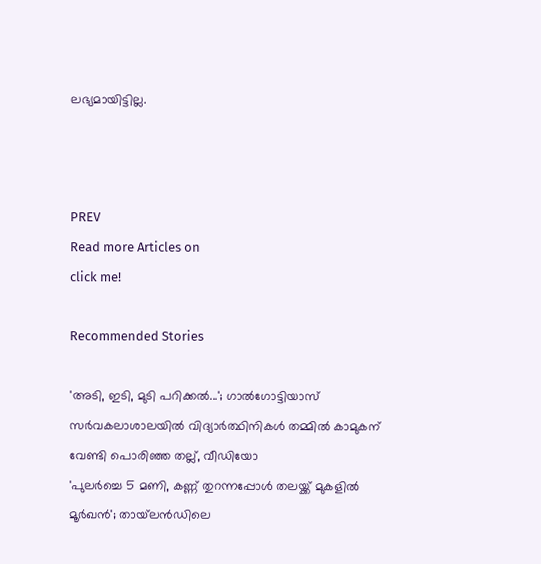ലഭ്യമായിട്ടില്ല.



PREV
Read more Articles on
click me!

Recommended Stories

'അടി, ഇടി, മുടി പറിക്കൽ...'; ഗാൽഗോട്ടിയാസ് സർവകലാശാലയിൽ വിദ്യാർത്ഥിനികൾ തമ്മിൽ കാമുകന് വേണ്ടി പൊരിഞ്ഞ തല്ല്, വീഡിയോ
'പുലർച്ചെ 5 മണി, കണ്ണ് തുറന്നപ്പോൾ തലയ്ക്ക് മുകളിൽ മൂർഖൻ'; തായ്‍ലൻഡിലെ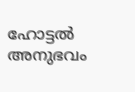ഹോട്ടൽ അനുഭവം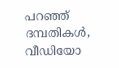പറഞ്ഞ് ദമ്പതികൾ, വീഡിയോ